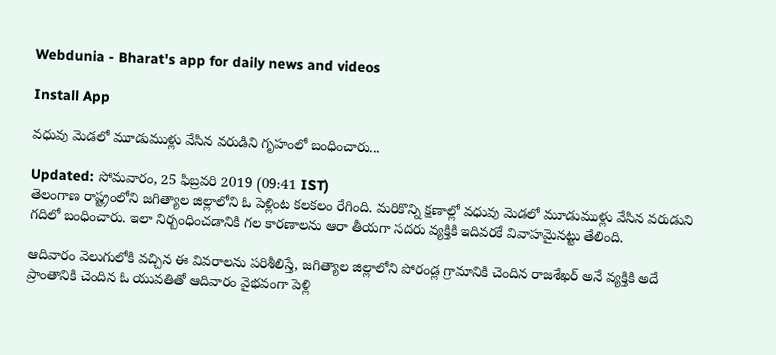Webdunia - Bharat's app for daily news and videos

Install App

వధువు మెడలో మూడుముళ్లు వేసిన వరుడిని గృహంలో బంధించారు...

Updated: సోమవారం, 25 ఫిబ్రవరి 2019 (09:41 IST)
తెలంగాణ రాష్ట్రంలోని జగిత్యాల జిల్లాలోని ఓ పెళ్లింట కలకలం రేగింది. మరికొన్ని క్షణాల్లో వధువు మెడలో మూడుముళ్లు వేసిన వరుడుని గదిలో బంధించారు. ఇలా నిర్బంధించడానికి గల కారణాలను ఆరా తీయగా సదరు వ్యక్తికి ఇదివరకే వివాహమైనట్టు తేలింది.

ఆదివారం వెలుగులోకి వచ్చిన ఈ వివరాలను పరిశీలిస్తే, జగిత్యాల జిల్లాలోని పోరండ్ల గ్రామానికి చెందిన రాజశేఖర్‌ అనే వ్యక్తికి అదే ప్రాంతానికి చెందిన ఓ యువతితో ఆదివారం వైభవంగా పెళ్లి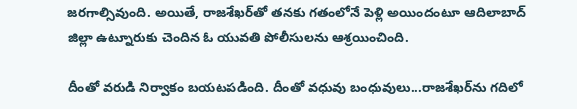జరగాల్సివుంది. అయితే, రాజశేఖర్‌తో తనకు గతంలోనే పెళ్లి అయిందంటూ ఆదిలాబాద్‌ జిల్లా ఉట్నూరుకు చెందిన ఓ యువతి పోలీసులను ఆశ్రయించింది.

దీంతో వరుడి నిర్వాకం బయటపడింది. దీంతో వధువు బంధువులు...రాజశేఖర్‌ను గదిలో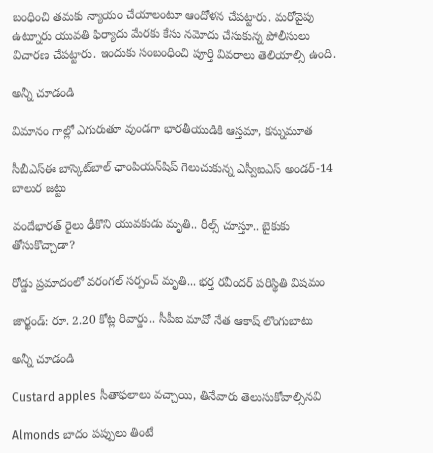బంధించి తమకు న్యాయం చేయాలంటూ ఆందోళన చేపట్టారు. మరోవైపు ఉట్నూరు యువతి ఫిర్యాదు మేరకు కేసు నమోదు చేసుకున్న పోలీసులు విచారణ చేపట్టారు. ఇందుకు సంబంధించి పూర్తి వివరాలు తెలియాల్సి ఉంది.

అన్నీ చూడండి

విమానం గాల్లో ఎగురుతూ వుండగా భారతీయుడికి ఆస్తమా, కన్నుమూత

సీబీఎస్ఈ బాస్కెట్‌బాల్ ఛాంపియన్‌షిప్ గెలుచుకున్న ఎస్వీఐఎస్ అండర్-14 బాలుర జట్టు

వందేభారత్ రైలు ఢీకొని యువకుడు మృతి.. రీల్స్ చూస్తూ.. బైకుకు తోసుకొచ్చాడా?

రోడ్డు ప్రమాదంలో వరంగల్ సర్పంచ్ మృతి... భర్త రవీందర్ పరిస్థితి విషమం

జార్ఖండ్: రూ. 2.20 కోట్ల రివార్డు.. సీపీఐ మావో నేత ఆకాష్ లొంగుబాటు

అన్నీ చూడండి

Custard apples సీతాఫలాలు వచ్చాయి, తినేవారు తెలుసుకోవాల్సినవి

Almonds బాదం పప్పులు తింటే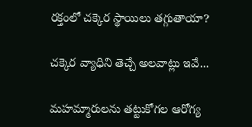రక్తంలో చక్కెర స్థాయిలు తగ్గుతాయా?

చక్కెర వ్యాధిని తెచ్చే అలవాట్లు ఇవే...

మహమ్మారులను తట్టుకోగల ఆరోగ్య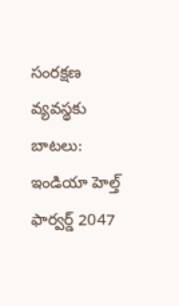సంరక్షణ వ్యవస్థకు బాటలు: ఇండియా హెల్త్ ఫార్వర్డ్ 2047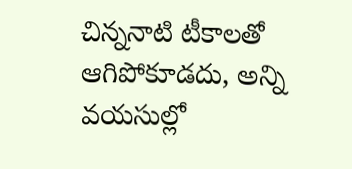చిన్ననాటి టీకాలతో ఆగిపోకూడదు, అన్ని వయసుల్లో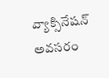వ్యాక్సినేషన్ అవసరం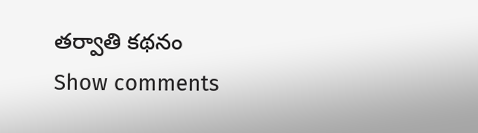తర్వాతి కథనం
Show comments